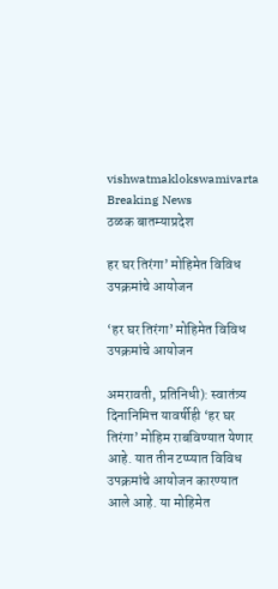vishwatmaklokswamivarta
Breaking News
ठळक बातम्याप्रदेश

हर घर तिरंगा’ मोहिमेत विविध उपक्रमांचे आयोजन

‘हर घर तिरंगा’ मोहिमेत विविध उपक्रमांचे आयोजन

अमरावती, प्रतिनिधी): स्वातंत्र्य दिनानिमित्त यावर्षीही ‘हर घर तिरंगा’ मोहिम राबविण्यात येणार आहे. यात तीन टप्प्यात विविध उपक्रमांचे आयोजन कारण्यात आले आहे. या मोहिमेत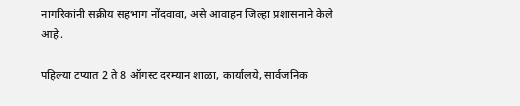नागरिकांनी सक्रीय सहभाग नोंदवावा, असे आवाहन जिल्हा प्रशासनाने केले आहे.

पहिल्या टप्यात 2 ते 8 ऑगस्ट दरम्यान शाळा, कार्यालये, सार्वजनिक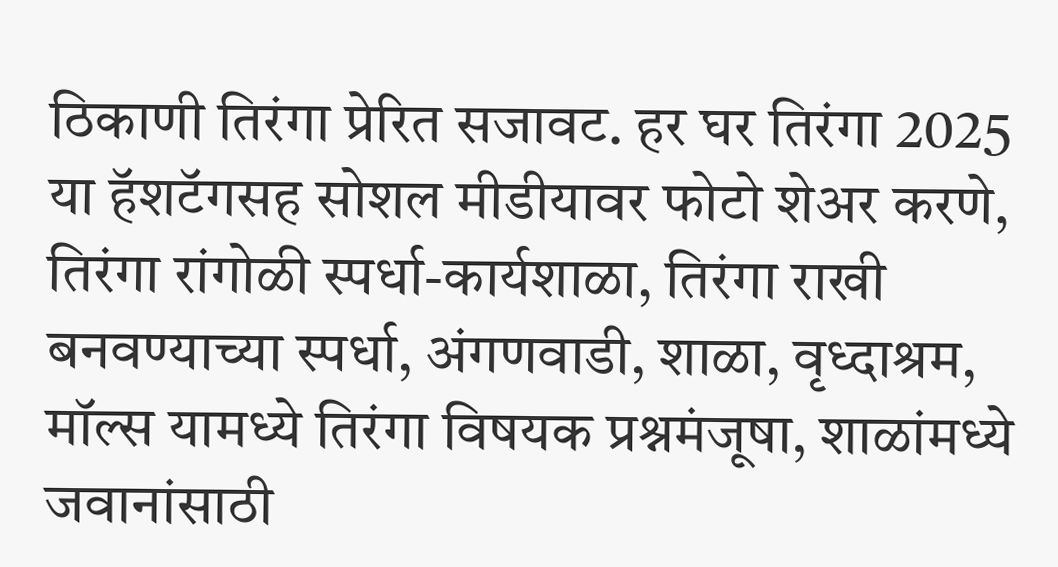ठिकाणी तिरंगा प्रेरित सजावट. हर घर तिरंगा 2025 या हॅशटॅगसह सोशल मीडीयावर फोटो शेअर करणे, तिरंगा रांगोळी स्पर्धा-कार्यशाळा, तिरंगा राखी बनवण्याच्या स्पर्धा, अंगणवाडी, शाळा, वृध्दाश्रम, मॉल्स यामध्ये तिरंगा विषयक प्रश्नमंजूषा, शाळांमध्ये जवानांसाठी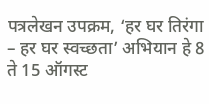पत्रलेखन उपक्रम, ‘हर घर तिरंगा – हर घर स्वच्छता’ अभियान हे 8 ते 15 ऑगस्ट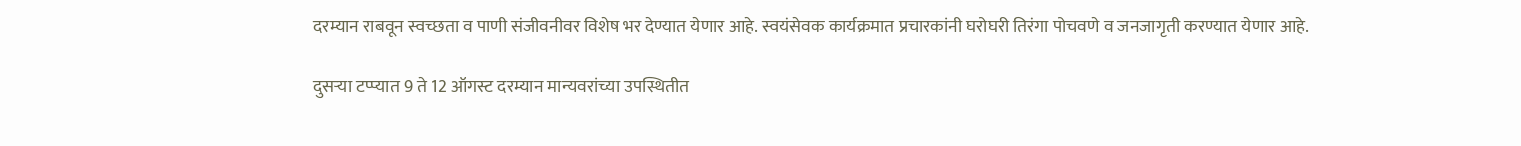दरम्यान राबवून स्वच्छता व पाणी संजीवनीवर विशेष भर देण्यात येणार आहे. स्वयंसेवक कार्यक्रमात प्रचारकांनी घरोघरी तिरंगा पोचवणे व जनजागृती करण्यात येणार आहे.

दुसऱ्या टप्प्यात 9 ते 12 ऑगस्ट दरम्यान मान्यवरांच्या उपस्थितीत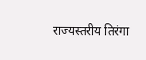राज्यस्तरीय तिरंगा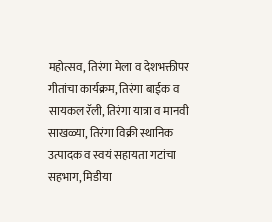महोत्सव, तिरंगा मेला व देशभक्तीपर गीतांचा कार्यक्रम, तिरंगा बाईक व सायकल रॅली, तिरंगा यात्रा व मानवी साखळ्या, तिरंगा विक्री स्थानिक उत्पादक व स्वयं सहायता गटांचा सहभाग, मिडीया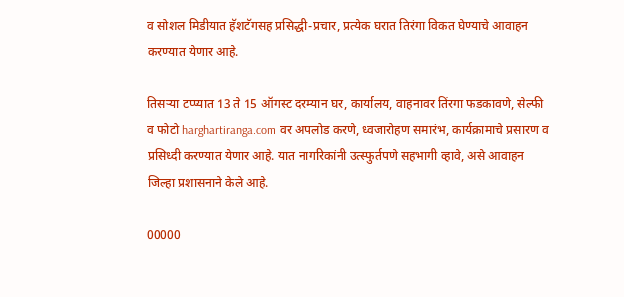व सोशल मिडीयात हॅशटॅगसह प्रसिद्धी-प्रचार, प्रत्येक घरात तिरंगा विकत घेण्याचे आवाहन करण्यात येणार आहे.

तिसऱ्या टप्प्यात 13 ते 15 ऑगस्ट दरम्यान घर, कार्यालय, वाहनावर तिंरगा फडकावणे, सेल्फी व फोटो harghartiranga.com वर अपलोड करणे, ध्वजारोहण समारंभ, कार्यक्रामाचे प्रसारण व प्रसिध्दी करण्यात येणार आहे. यात नागरिकांनी उत्स्फुर्तपणे सहभागी व्हावे, असे आवाहन जिल्हा प्रशासनाने केले आहे.

00000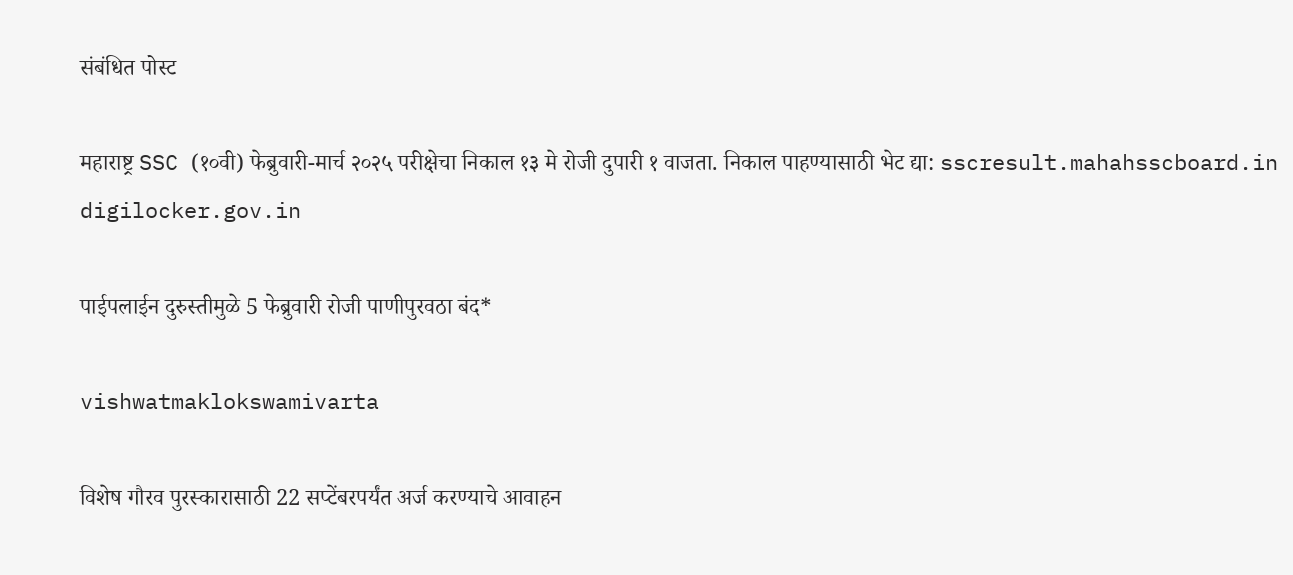संबंधित पोस्ट

महाराष्ट्र SSC (१०वी) फेब्रुवारी-मार्च २०२५ परीक्षेचा निकाल १३ मे रोजी दुपारी १ वाजता. निकाल पाहण्यासाठी भेट द्या: sscresult.mahahsscboard.in digilocker.gov.in

पाईपलाईन दुरुस्तीमुळे 5 फेब्रुवारी रोजी पाणीपुरवठा बंद*

vishwatmaklokswamivarta

विशेष गौरव पुरस्कारासाठी 22 सप्टेंबरपर्यंत अर्ज करण्याचे आवाहन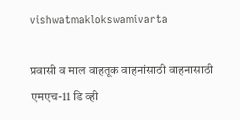vishwatmaklokswamivarta

प्रवासी व माल वाहतूक वाहनांसाठी वाहनासाठी एमएच-11 डि व्ही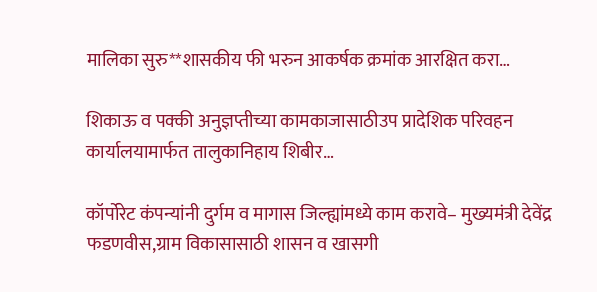मालिका सुरु**शासकीय फी भरुन आकर्षक क्रमांक आरक्षित करा…

शिकाऊ व पक्की अनुज्ञप्तीच्या कामकाजासाठीउप प्रादेशिक परिवहन कार्यालयामार्फत तालुकानिहाय शिबीर…

कॉर्पोरेट कंपन्यांनी दुर्गम व मागास जिल्ह्यांमध्ये काम करावे– मुख्यमंत्री देवेंद्र फडणवीस,ग्राम विकासासाठी शासन व खासगी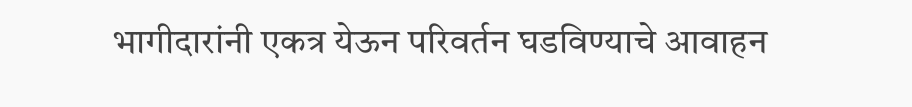भागीदारांनी एकत्र येऊन परिवर्तन घडविण्याचे आवाहन